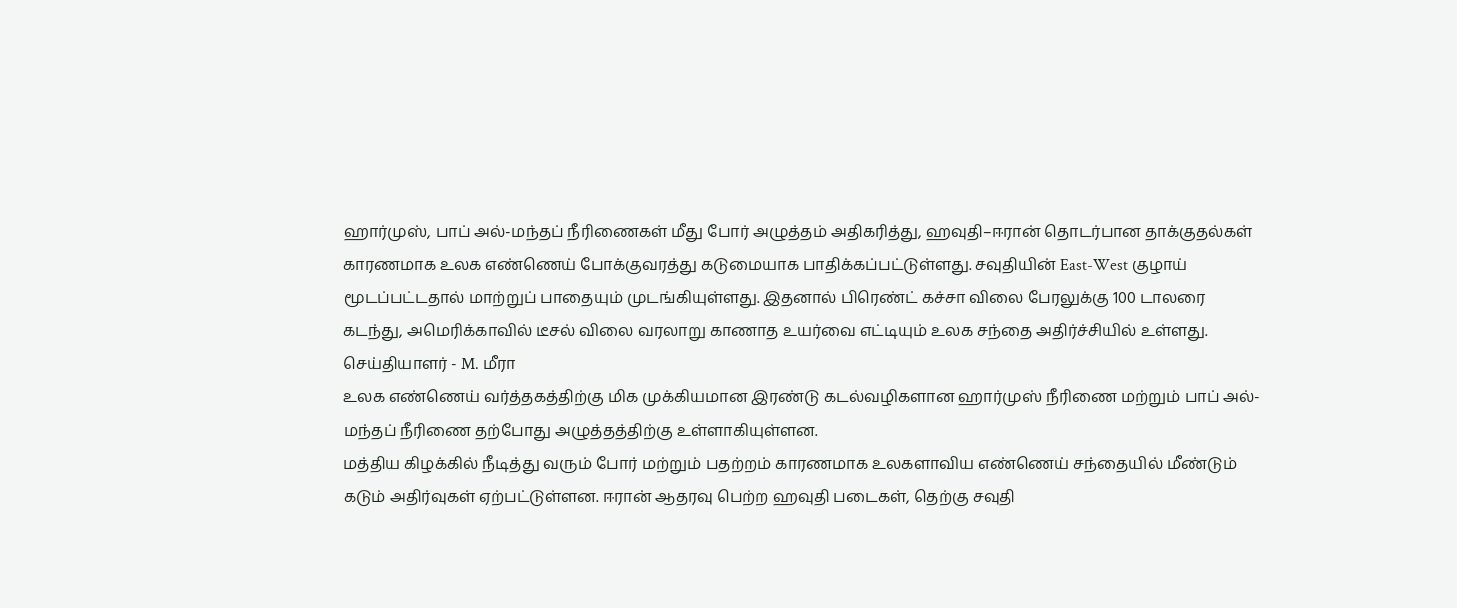ஹார்முஸ், பாப் அல்-மந்தப் நீரிணைகள் மீது போர் அழுத்தம் அதிகரித்து, ஹவுதி–ஈரான் தொடர்பான தாக்குதல்கள் காரணமாக உலக எண்ணெய் போக்குவரத்து கடுமையாக பாதிக்கப்பட்டுள்ளது. சவுதியின் East-West குழாய் மூடப்பட்டதால் மாற்றுப் பாதையும் முடங்கியுள்ளது. இதனால் பிரெண்ட் கச்சா விலை பேரலுக்கு 100 டாலரை கடந்து, அமெரிக்காவில் டீசல் விலை வரலாறு காணாத உயர்வை எட்டியும் உலக சந்தை அதிர்ச்சியில் உள்ளது.
செய்தியாளர் - M. மீரா
உலக எண்ணெய் வர்த்தகத்திற்கு மிக முக்கியமான இரண்டு கடல்வழிகளான ஹார்முஸ் நீரிணை மற்றும் பாப் அல்-மந்தப் நீரிணை தற்போது அழுத்தத்திற்கு உள்ளாகியுள்ளன.
மத்திய கிழக்கில் நீடித்து வரும் போர் மற்றும் பதற்றம் காரணமாக உலகளாவிய எண்ணெய் சந்தையில் மீண்டும் கடும் அதிர்வுகள் ஏற்பட்டுள்ளன. ஈரான் ஆதரவு பெற்ற ஹவுதி படைகள், தெற்கு சவுதி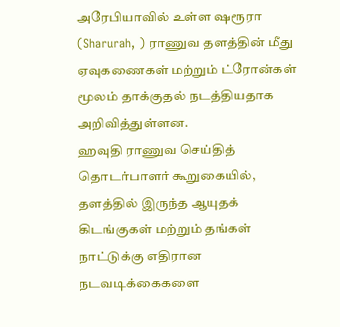அரேபியாவில் உள்ள ஷரூரா (Sharurah, ) ராணுவ தளத்தின் மீது ஏவுகணைகள் மற்றும் ட்ரோன்கள் மூலம் தாக்குதல் நடத்தியதாக அறிவித்துள்ளன.
ஹவுதி ராணுவ செய்தித் தொடர்பாளர் கூறுகையில், தளத்தில் இருந்த ஆயுதக் கிடங்குகள் மற்றும் தங்கள் நாட்டுக்கு எதிரான நடவடிக்கைகளை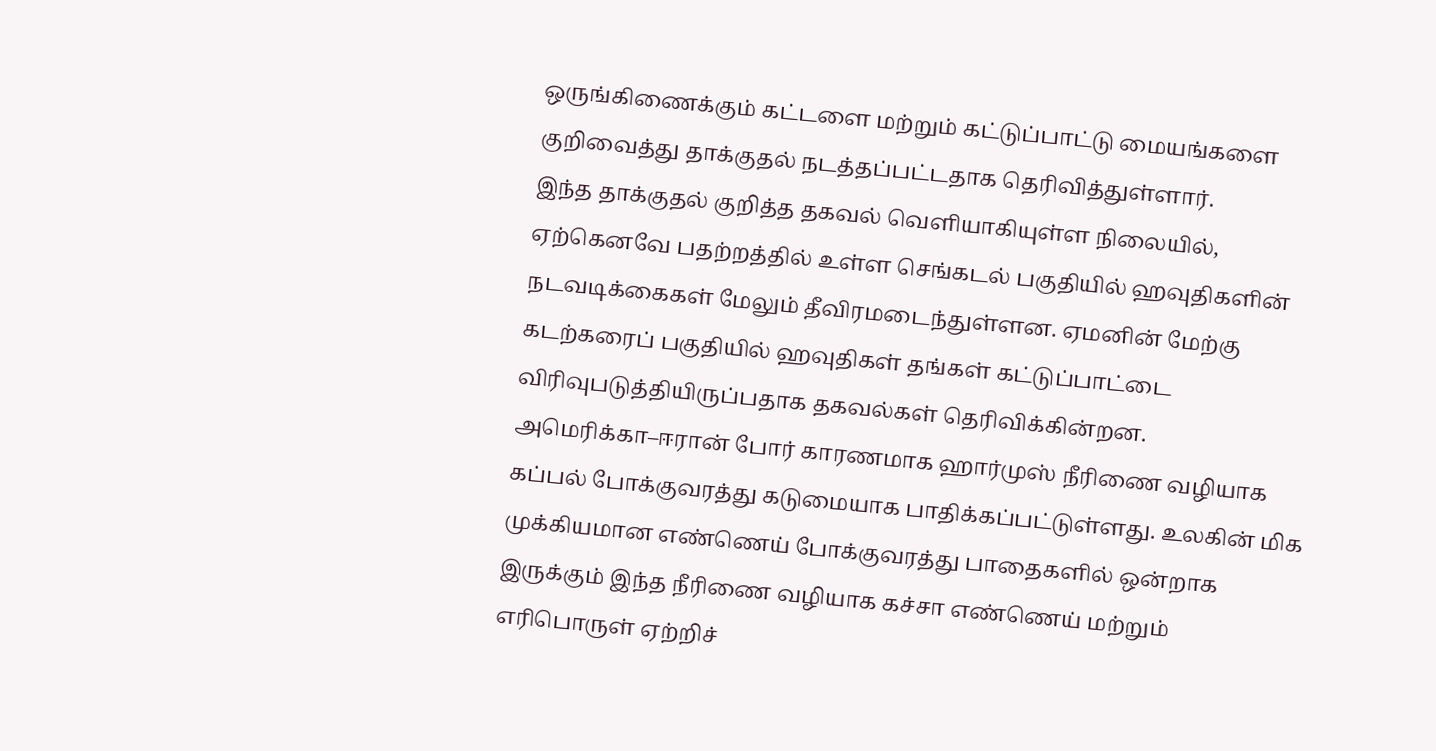ஒருங்கிணைக்கும் கட்டளை மற்றும் கட்டுப்பாட்டு மையங்களை குறிவைத்து தாக்குதல் நடத்தப்பட்டதாக தெரிவித்துள்ளார்.
இந்த தாக்குதல் குறித்த தகவல் வெளியாகியுள்ள நிலையில், ஏற்கெனவே பதற்றத்தில் உள்ள செங்கடல் பகுதியில் ஹவுதிகளின் நடவடிக்கைகள் மேலும் தீவிரமடைந்துள்ளன. ஏமனின் மேற்கு கடற்கரைப் பகுதியில் ஹவுதிகள் தங்கள் கட்டுப்பாட்டை விரிவுபடுத்தியிருப்பதாக தகவல்கள் தெரிவிக்கின்றன.
அமெரிக்கா–ஈரான் போர் காரணமாக ஹார்முஸ் நீரிணை வழியாக கப்பல் போக்குவரத்து கடுமையாக பாதிக்கப்பட்டுள்ளது. உலகின் மிக முக்கியமான எண்ணெய் போக்குவரத்து பாதைகளில் ஒன்றாக இருக்கும் இந்த நீரிணை வழியாக கச்சா எண்ணெய் மற்றும் எரிபொருள் ஏற்றிச்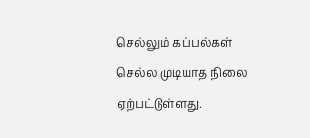செல்லும் கப்பல்கள் செல்ல முடியாத நிலை ஏற்பட்டுள்ளது.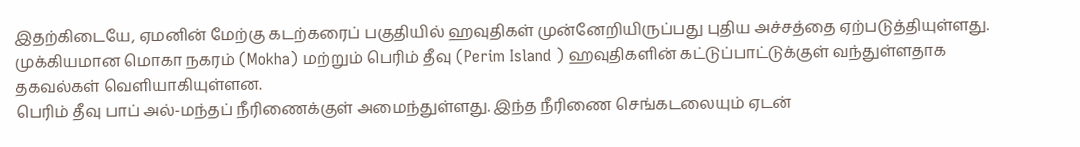இதற்கிடையே, ஏமனின் மேற்கு கடற்கரைப் பகுதியில் ஹவுதிகள் முன்னேறியிருப்பது புதிய அச்சத்தை ஏற்படுத்தியுள்ளது. முக்கியமான மொகா நகரம் (Mokha) மற்றும் பெரிம் தீவு (Perim Island ) ஹவுதிகளின் கட்டுப்பாட்டுக்குள் வந்துள்ளதாக தகவல்கள் வெளியாகியுள்ளன.
பெரிம் தீவு பாப் அல்-மந்தப் நீரிணைக்குள் அமைந்துள்ளது. இந்த நீரிணை செங்கடலையும் ஏடன்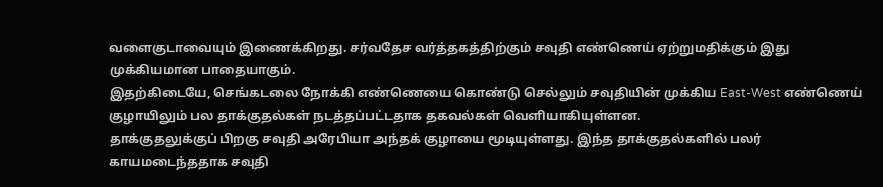வளைகுடாவையும் இணைக்கிறது. சர்வதேச வர்த்தகத்திற்கும் சவுதி எண்ணெய் ஏற்றுமதிக்கும் இது முக்கியமான பாதையாகும்.
இதற்கிடையே, செங்கடலை நோக்கி எண்ணெயை கொண்டு செல்லும் சவுதியின் முக்கிய East-West எண்ணெய் குழாயிலும் பல தாக்குதல்கள் நடத்தப்பட்டதாக தகவல்கள் வெளியாகியுள்ளன.
தாக்குதலுக்குப் பிறகு சவுதி அரேபியா அந்தக் குழாயை மூடியுள்ளது. இந்த தாக்குதல்களில் பலர் காயமடைந்ததாக சவுதி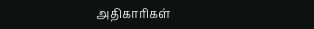அதிகாரிகள்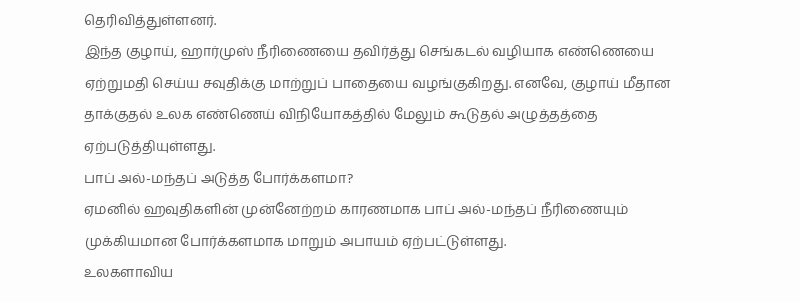தெரிவித்துள்ளனர்.
இந்த குழாய், ஹார்முஸ் நீரிணையை தவிர்த்து செங்கடல் வழியாக எண்ணெயை ஏற்றுமதி செய்ய சவுதிக்கு மாற்றுப் பாதையை வழங்குகிறது. எனவே, குழாய் மீதான தாக்குதல் உலக எண்ணெய் விநியோகத்தில் மேலும் கூடுதல் அழுத்தத்தை ஏற்படுத்தியுள்ளது.
பாப் அல்-மந்தப் அடுத்த போர்க்களமா?
ஏமனில் ஹவுதிகளின் முன்னேற்றம் காரணமாக பாப் அல்-மந்தப் நீரிணையும் முக்கியமான போர்க்களமாக மாறும் அபாயம் ஏற்பட்டுள்ளது.
உலகளாவிய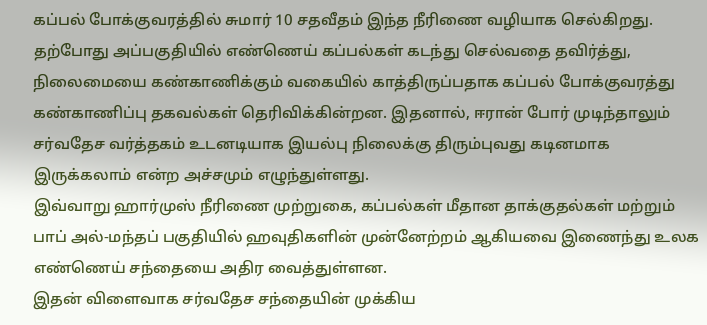கப்பல் போக்குவரத்தில் சுமார் 10 சதவீதம் இந்த நீரிணை வழியாக செல்கிறது. தற்போது அப்பகுதியில் எண்ணெய் கப்பல்கள் கடந்து செல்வதை தவிர்த்து, நிலைமையை கண்காணிக்கும் வகையில் காத்திருப்பதாக கப்பல் போக்குவரத்து கண்காணிப்பு தகவல்கள் தெரிவிக்கின்றன. இதனால், ஈரான் போர் முடிந்தாலும் சர்வதேச வர்த்தகம் உடனடியாக இயல்பு நிலைக்கு திரும்புவது கடினமாக இருக்கலாம் என்ற அச்சமும் எழுந்துள்ளது.
இவ்வாறு ஹார்முஸ் நீரிணை முற்றுகை, கப்பல்கள் மீதான தாக்குதல்கள் மற்றும் பாப் அல்-மந்தப் பகுதியில் ஹவுதிகளின் முன்னேற்றம் ஆகியவை இணைந்து உலக எண்ணெய் சந்தையை அதிர வைத்துள்ளன.
இதன் விளைவாக சர்வதேச சந்தையின் முக்கிய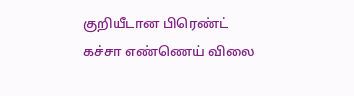குறியீடான பிரெண்ட் கச்சா எண்ணெய் விலை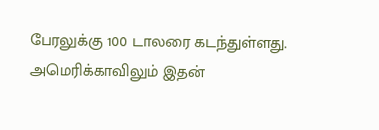பேரலுக்கு 100 டாலரை கடந்துள்ளது.
அமெரிக்காவிலும் இதன்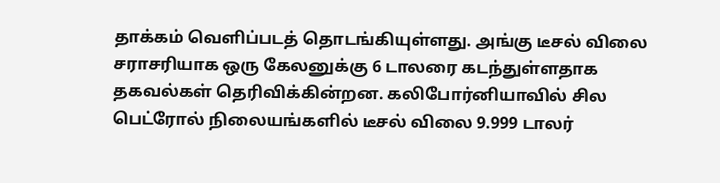தாக்கம் வெளிப்படத் தொடங்கியுள்ளது. அங்கு டீசல் விலை சராசரியாக ஒரு கேலனுக்கு 6 டாலரை கடந்துள்ளதாக தகவல்கள் தெரிவிக்கின்றன. கலிபோர்னியாவில் சில பெட்ரோல் நிலையங்களில் டீசல் விலை 9.999 டாலர்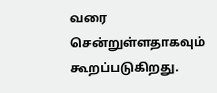வரை சென்றுள்ளதாகவும் கூறப்படுகிறது.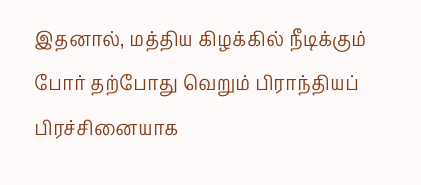இதனால், மத்திய கிழக்கில் நீடிக்கும் போர் தற்போது வெறும் பிராந்தியப் பிரச்சினையாக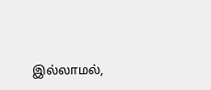இல்லாமல்,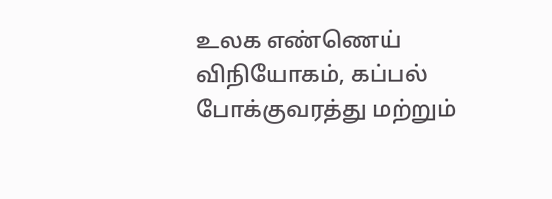உலக எண்ணெய் விநியோகம், கப்பல் போக்குவரத்து மற்றும்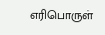எரிபொருள்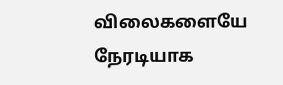விலைகளையே நேரடியாக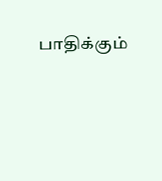பாதிக்கும்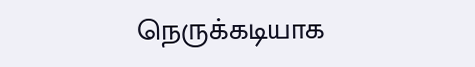நெருக்கடியாக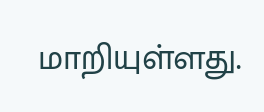மாறியுள்ளது.